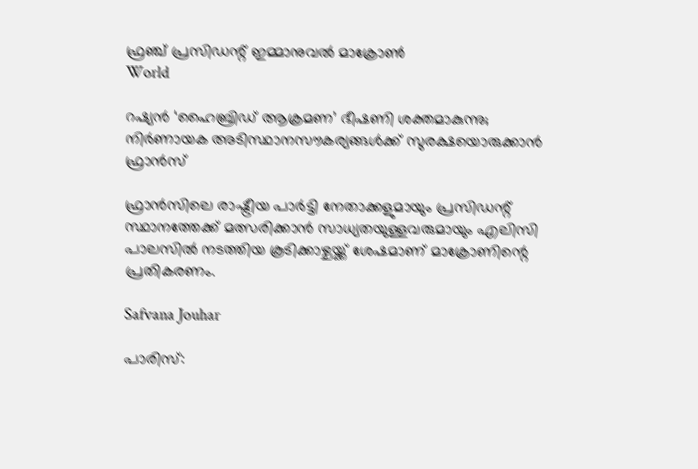ഫ്രഞ്ച് പ്രസിഡന്റ് ഇമ്മാനുവൽ മാക്രോൺ
World

റഷ്യൻ ‘ഹൈബ്രിഡ് ആക്രമണ’ ഭീഷണി ശക്തമാകുന്നു; നിർണായക അടിസ്ഥാനസൗകര്യങ്ങൾക്ക് സുരക്ഷയൊരുക്കാൻ ഫ്രാൻസ്

ഫ്രാൻസിലെ രാഷ്ട്രീയ പാർട്ടി നേതാക്കളുമായും പ്രസിഡന്റ് സ്ഥാനത്തേക്ക് മത്സരിക്കാൻ സാധ്യതയുള്ളവരുമായും എലിസി പാലസിൽ നടത്തിയ കൂടിക്കാഴ്ചയ്ക്ക് ശേഷമാണ് മാക്രോണിന്റെ പ്രതികരണം.

Safvana Jouhar

പാരിസ്: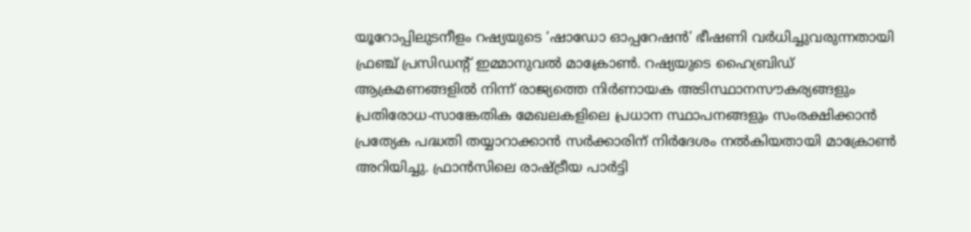യൂറോപ്പിലുടനീളം റഷ്യയുടെ ‘ഷാഡോ ഓപ്പറേഷൻ’ ഭീഷണി വർധിച്ചുവരുന്നതായി ഫ്രഞ്ച് പ്രസിഡന്റ് ഇമ്മാനുവൽ മാക്രോൺ. റഷ്യയുടെ ഹൈബ്രിഡ് ആക്രമണങ്ങളിൽ നിന്ന് രാജ്യത്തെ നിർണായക അടിസ്ഥാനസൗകര്യങ്ങളും പ്രതിരോധ-സാങ്കേതിക മേഖലകളിലെ പ്രധാന സ്ഥാപനങ്ങളും സംരക്ഷിക്കാൻ പ്രത്യേക പദ്ധതി തയ്യാറാക്കാൻ സർക്കാരിന് നിർദേശം നൽകിയതായി മാക്രോൺ അറിയിച്ചു. ഫ്രാൻസിലെ രാഷ്ട്രീയ പാർട്ടി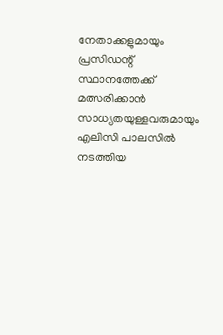നേതാക്കളുമായും പ്രസിഡന്റ് സ്ഥാനത്തേക്ക് മത്സരിക്കാൻ സാധ്യതയുള്ളവരുമായും എലിസി പാലസിൽ നടത്തിയ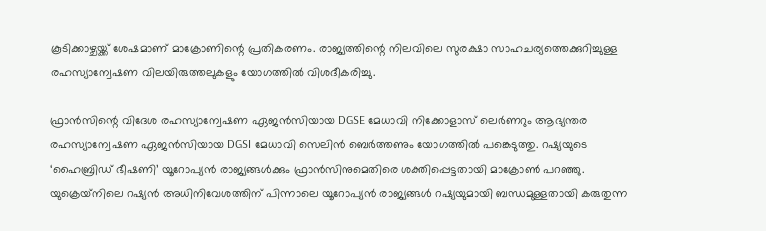കൂടിക്കാഴ്ചയ്ക്ക് ശേഷമാണ് മാക്രോണിന്റെ പ്രതികരണം. രാജ്യത്തിന്റെ നിലവിലെ സുരക്ഷാ സാഹചര്യത്തെക്കുറിച്ചുള്ള രഹസ്യാന്വേഷണ വിലയിരുത്തലുകളും യോഗത്തിൽ വിശദീകരിച്ചു.

ഫ്രാൻസിന്റെ വിദേശ രഹസ്യാന്വേഷണ ഏജൻസിയായ DGSE മേധാവി നിക്കോളാസ് ലെർണറും ആഭ്യന്തര രഹസ്യാന്വേഷണ ഏജൻസിയായ DGSI മേധാവി സെലിൻ ബെർത്തണും യോഗത്തിൽ പങ്കെടുത്തു. റഷ്യയുടെ ‘ഹൈബ്രിഡ് ഭീഷണി’ യൂറോപ്യൻ രാജ്യങ്ങൾക്കും ഫ്രാൻസിനുമെതിരെ ശക്തിപ്പെട്ടതായി മാക്രോൺ പറഞ്ഞു. യുക്രെയ്‌നിലെ റഷ്യൻ അധിനിവേശത്തിന് പിന്നാലെ യൂറോപ്യൻ രാജ്യങ്ങൾ റഷ്യയുമായി ബന്ധമുള്ളതായി കരുതുന്ന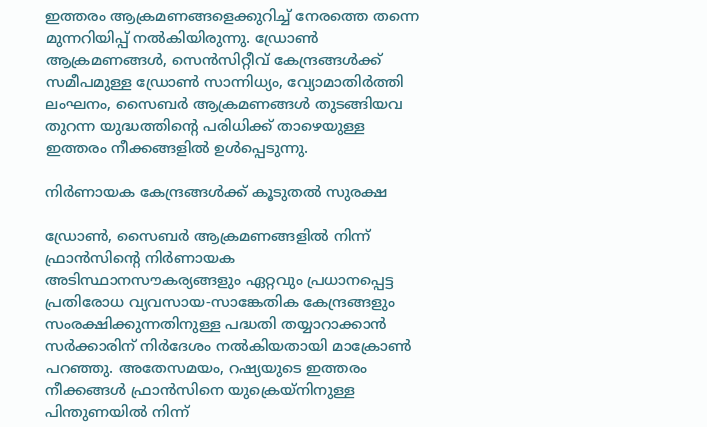ഇത്തരം ആക്രമണങ്ങളെക്കുറിച്ച് നേരത്തെ തന്നെ മുന്നറിയിപ്പ് നൽകിയിരുന്നു. ഡ്രോൺ ആക്രമണങ്ങൾ, സെൻസിറ്റീവ് കേന്ദ്രങ്ങൾക്ക് സമീപമുള്ള ഡ്രോൺ സാന്നിധ്യം, വ്യോമാതിർത്തി ലംഘനം, സൈബർ ആക്രമണങ്ങൾ തുടങ്ങിയവ തുറന്ന യുദ്ധത്തിന്റെ പരിധിക്ക് താഴെയുള്ള ഇത്തരം നീക്കങ്ങളിൽ ഉൾപ്പെടുന്നു.

നിർണായക കേന്ദ്രങ്ങൾക്ക് കൂടുതൽ സുരക്ഷ

ഡ്രോൺ, സൈബർ ആക്രമണങ്ങളിൽ നിന്ന് ഫ്രാൻസിന്റെ നിർണായക അടിസ്ഥാനസൗകര്യങ്ങളും ഏറ്റവും പ്രധാനപ്പെട്ട പ്രതിരോധ വ്യവസായ-സാങ്കേതിക കേന്ദ്രങ്ങളും സംരക്ഷിക്കുന്നതിനുള്ള പദ്ധതി തയ്യാറാക്കാൻ സർക്കാരിന് നിർദേശം നൽകിയതായി മാക്രോൺ പറഞ്ഞു. അതേസമയം, റഷ്യയുടെ ഇത്തരം നീക്കങ്ങൾ ഫ്രാൻസിനെ യുക്രെയ്‌നിനുള്ള പിന്തുണയിൽ നിന്ന്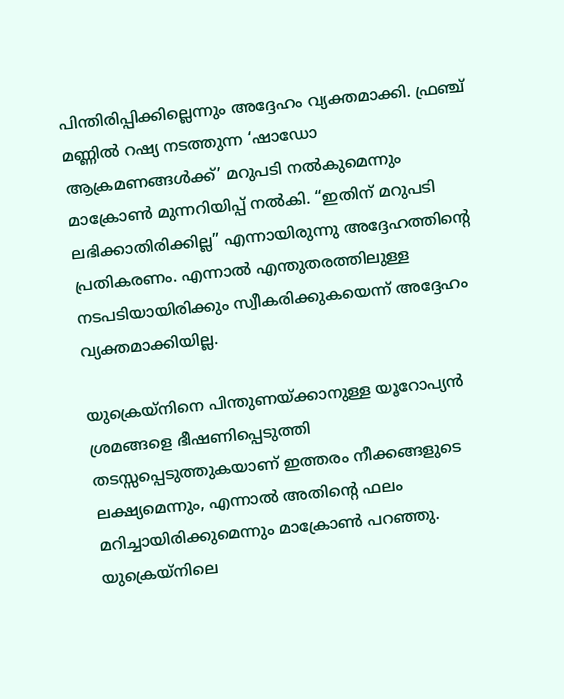പിന്തിരിപ്പിക്കില്ലെന്നും അദ്ദേഹം വ്യക്തമാക്കി. ഫ്രഞ്ച് മണ്ണിൽ റഷ്യ നടത്തുന്ന ‘ഷാഡോ ആക്രമണങ്ങൾക്ക്’ മറുപടി നൽകുമെന്നും മാക്രോൺ മുന്നറിയിപ്പ് നൽകി. “ഇതിന് മറുപടി ലഭിക്കാതിരിക്കില്ല” എന്നായിരുന്നു അദ്ദേഹത്തിന്റെ പ്രതികരണം. എന്നാൽ എന്തുതരത്തിലുള്ള നടപടിയായിരിക്കും സ്വീകരിക്കുകയെന്ന് അദ്ദേഹം വ്യക്തമാക്കിയില്ല.

യുക്രെയ്‌നിനെ പിന്തുണയ്ക്കാനുള്ള യൂറോപ്യൻ ശ്രമങ്ങളെ ഭീഷണിപ്പെടുത്തി തടസ്സപ്പെടുത്തുകയാണ് ഇത്തരം നീക്കങ്ങളുടെ ലക്ഷ്യമെന്നും, എന്നാൽ അതിന്റെ ഫലം മറിച്ചായിരിക്കുമെന്നും മാക്രോൺ പറഞ്ഞു. യുക്രെയ്‌നിലെ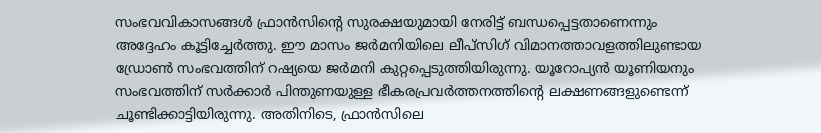സംഭവവികാസങ്ങൾ ഫ്രാൻസിന്റെ സുരക്ഷയുമായി നേരിട്ട് ബന്ധപ്പെട്ടതാണെന്നും അദ്ദേഹം കൂട്ടിച്ചേർത്തു. ഈ മാസം ജർമനിയിലെ ലീപ്‌സിഗ് വിമാനത്താവളത്തിലുണ്ടായ ഡ്രോൺ സംഭവത്തിന് റഷ്യയെ ജർമനി കുറ്റപ്പെടുത്തിയിരുന്നു. യൂറോപ്യൻ യൂണിയനും സംഭവത്തിന് സർക്കാർ പിന്തുണയുള്ള ഭീകരപ്രവർത്തനത്തിന്റെ ലക്ഷണങ്ങളുണ്ടെന്ന് ചൂണ്ടിക്കാട്ടിയിരുന്നു. അതിനിടെ, ഫ്രാൻസിലെ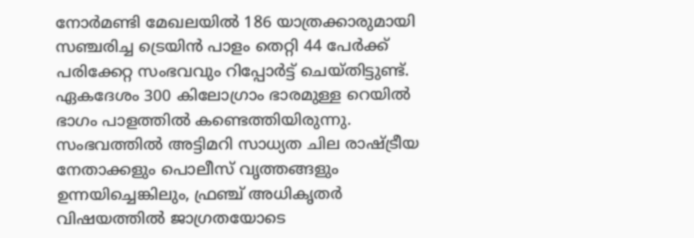നോർമണ്ടി മേഖലയിൽ 186 യാത്രക്കാരുമായി സഞ്ചരിച്ച ട്രെയിൻ പാളം തെറ്റി 44 പേർക്ക് പരിക്കേറ്റ സംഭവവും റിപ്പോർട്ട് ചെയ്തിട്ടുണ്ട്. ഏകദേശം 300 കിലോഗ്രാം ഭാരമുള്ള റെയിൽ ഭാഗം പാളത്തിൽ കണ്ടെത്തിയിരുന്നു. സംഭവത്തിൽ അട്ടിമറി സാധ്യത ചില രാഷ്ട്രീയ നേതാക്കളും പൊലീസ് വൃത്തങ്ങളും ഉന്നയിച്ചെങ്കിലും, ഫ്രഞ്ച് അധികൃതർ വിഷയത്തിൽ ജാഗ്രതയോടെ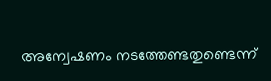അന്വേഷണം നടത്തേണ്ടതുണ്ടെന്ന്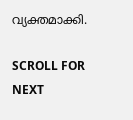വ്യക്തമാക്കി.

SCROLL FOR NEXT